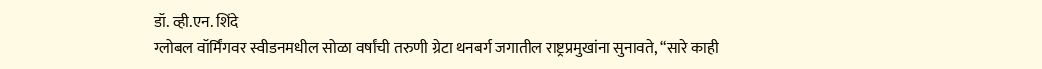डॉ. व्ही.एन. शिंदे
ग्लोबल वॉर्मिंगवर स्वीडनमधील सोळा वर्षांची तरुणी ग्रेटा थनबर्ग जगातील राष्ट्रप्रमुखांना सुनावते, “सारे काही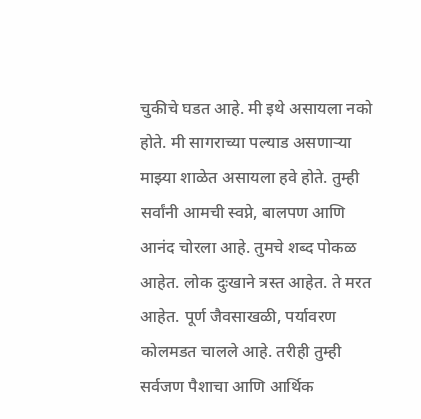चुकीचे घडत आहे. मी इथे असायला नको होते. मी सागराच्या पल्याड असणाऱ्या माझ्या शाळेत असायला हवे होते. तुम्ही सर्वांनी आमची स्वप्ने, बालपण आणि आनंद चोरला आहे. तुमचे शब्द पोकळ आहेत. लोक दुःखाने त्रस्त आहेत. ते मरत आहेत. पूर्ण जैवसाखळी, पर्यावरण कोलमडत चालले आहे. तरीही तुम्ही सर्वजण पैशाचा आणि आर्थिक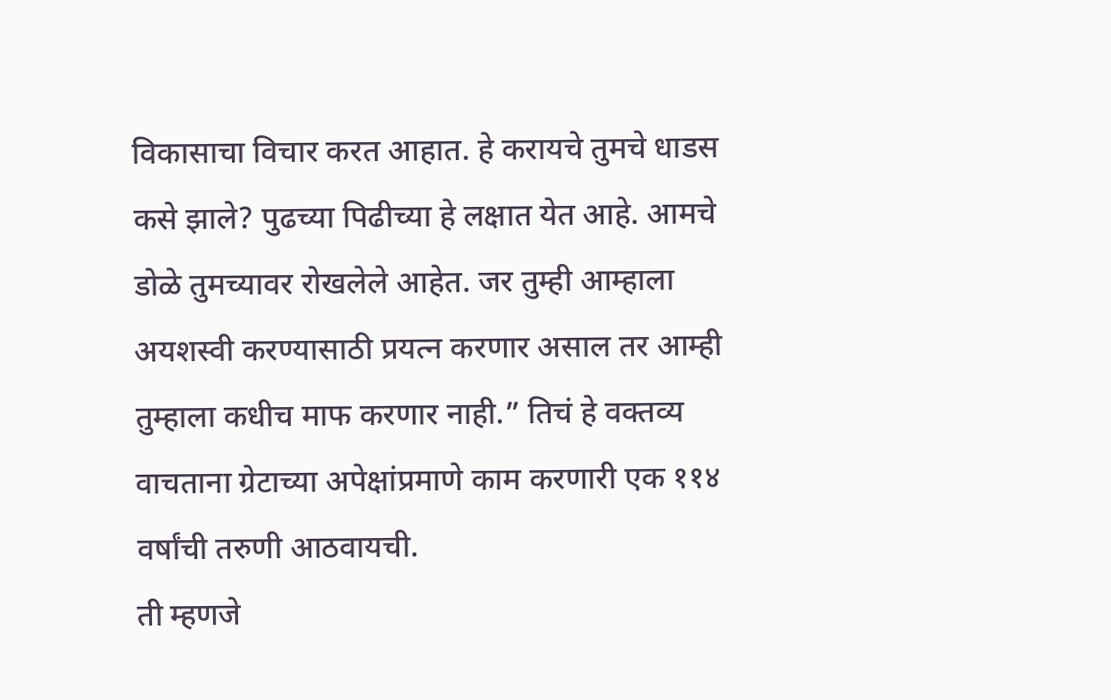विकासाचा विचार करत आहात. हे करायचे तुमचे धाडस कसे झाले? पुढच्या पिढीच्या हे लक्षात येत आहे. आमचे डोळे तुमच्यावर रोखलेले आहेत. जर तुम्ही आम्हाला अयशस्वी करण्यासाठी प्रयत्न करणार असाल तर आम्ही तुम्हाला कधीच माफ करणार नाही.” तिचं हे वक्तव्य वाचताना ग्रेटाच्या अपेक्षांप्रमाणे काम करणारी एक ११४ वर्षांची तरुणी आठवायची.
ती म्हणजे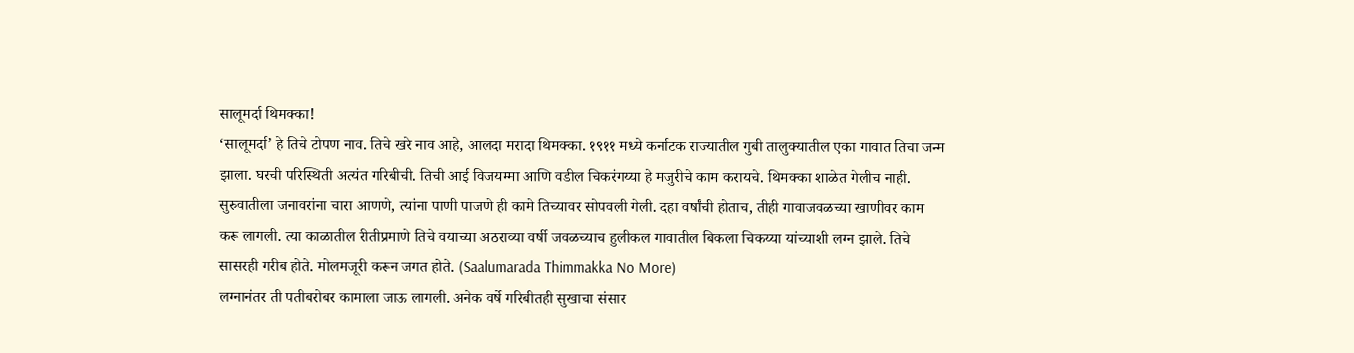सालूमर्दा थिमक्का!
‘सालूमर्दा’ हे तिचे टोपण नाव. तिचे खरे नाव आहे, आलदा मरादा थिमक्का. १९११ मध्ये कर्नाटक राज्यातील गुबी तालुक्यातील एका गावात तिचा जन्म झाला. घरची परिस्थिती अत्यंत गरिबीची. तिची आई विजयम्मा आणि वडील चिकरंगय्या हे मजुरीचे काम करायचे. थिमक्का शाळेत गेलीच नाही. सुरुवातीला जनावरांना चारा आणणे, त्यांना पाणी पाजणे ही कामे तिच्यावर सोपवली गेली. दहा वर्षांची होताच, तीही गावाजवळच्या खाणीवर काम करू लागली. त्या काळातील रीतीप्रमाणे तिचे वयाच्या अठराव्या वर्षी जवळच्याच हुलीकल गावातील बिकला चिकय्या यांच्याशी लग्न झाले. तिचे सासरही गरीब होते. मोलमजूरी करून जगत होते. (Saalumarada Thimmakka No More)
लग्नानंतर ती पतीबरोबर कामाला जाऊ लागली. अनेक वर्षे गरिबीतही सुखाचा संसार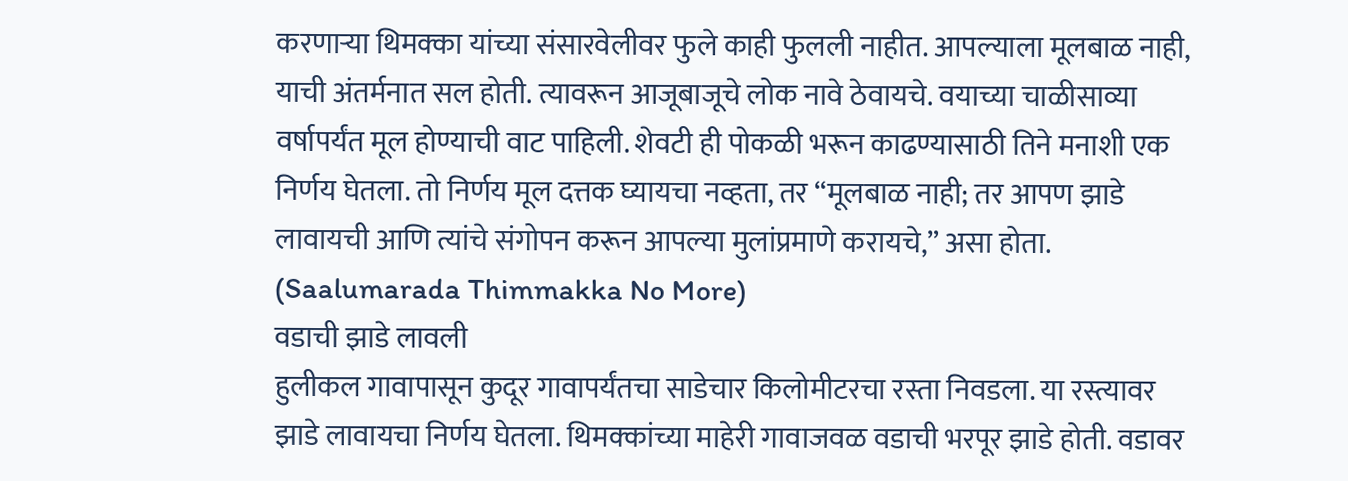करणाऱ्या थिमक्का यांच्या संसारवेलीवर फुले काही फुलली नाहीत. आपल्याला मूलबाळ नाही, याची अंतर्मनात सल होती. त्यावरून आजूबाजूचे लोक नावे ठेवायचे. वयाच्या चाळीसाव्या वर्षापर्यंत मूल होण्याची वाट पाहिली. शेवटी ही पोकळी भरून काढण्यासाठी तिने मनाशी एक निर्णय घेतला. तो निर्णय मूल दत्तक घ्यायचा नव्हता, तर “मूलबाळ नाही; तर आपण झाडे लावायची आणि त्यांचे संगोपन करून आपल्या मुलांप्रमाणे करायचे,” असा होता. (Saalumarada Thimmakka No More)
वडाची झाडे लावली
हुलीकल गावापासून कुदूर गावापर्यंतचा साडेचार किलोमीटरचा रस्ता निवडला. या रस्त्यावर झाडे लावायचा निर्णय घेतला. थिमक्कांच्या माहेरी गावाजवळ वडाची भरपूर झाडे होती. वडावर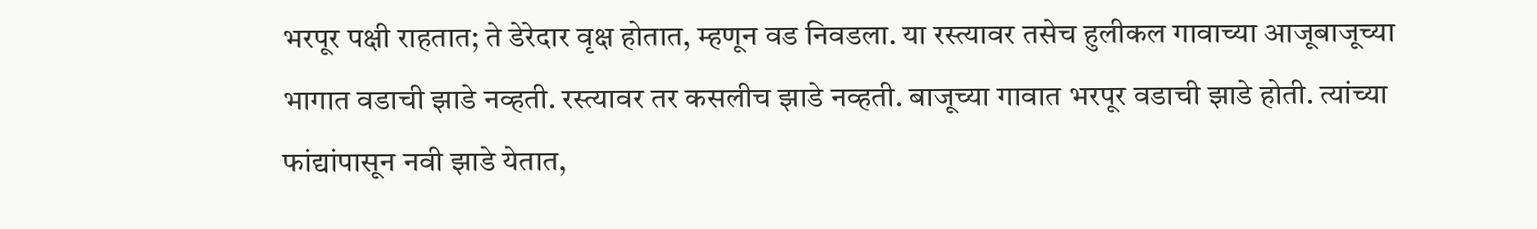भरपूर पक्षी राहतात; ते डेरेदार वृक्ष होतात, म्हणून वड निवडला. या रस्त्यावर तसेच हुलीकल गावाच्या आजूबाजूच्या भागात वडाची झाडे नव्हती. रस्त्यावर तर कसलीच झाडे नव्हती. बाजूच्या गावात भरपूर वडाची झाडे होती. त्यांच्या फांद्यांपासून नवी झाडे येतात,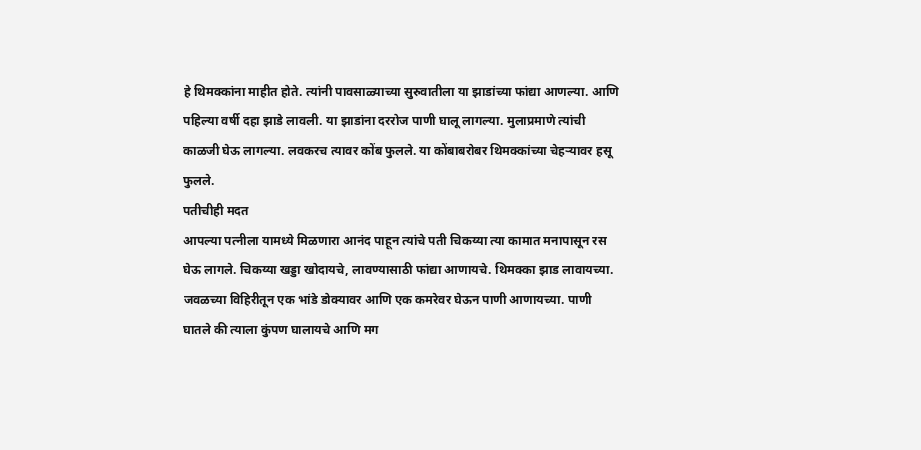हे थिमक्कांना माहीत होते. त्यांनी पावसाळ्याच्या सुरुवातीला या झाडांच्या फांद्या आणल्या. आणि पहिल्या वर्षी दहा झाडे लावली. या झाडांना दररोज पाणी घालू लागल्या. मुलाप्रमाणे त्यांची काळजी घेऊ लागल्या. लवकरच त्यावर कोंब फुलले. या कोंबाबरोबर थिमक्कांच्या चेहऱ्यावर हसू फुलले.
पतीचीही मदत
आपल्या पत्नीला यामध्ये मिळणारा आनंद पाहून त्यांचे पती चिकय्या त्या कामात मनापासून रस घेऊ लागले. चिकय्या खड्डा खोदायचे, लावण्यासाठी फांद्या आणायचे. थिमक्का झाड लावायच्या. जवळच्या विहिरीतून एक भांडे डोक्यावर आणि एक कमरेवर घेऊन पाणी आणायच्या. पाणी घातले की त्याला कुंपण घालायचे आणि मग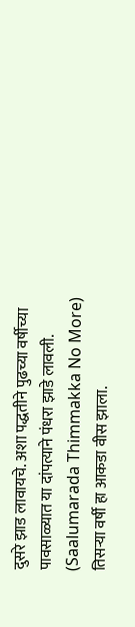दुसरे झाड लावायचे. अशा पद्धतीने पुढच्या वर्षीच्या पावसाळ्यात या दांपत्याने पंधरा झाडे लावली. (Saalumarada Thimmakka No More)
तिसऱ्या वर्षी हा आकडा वीस झाला.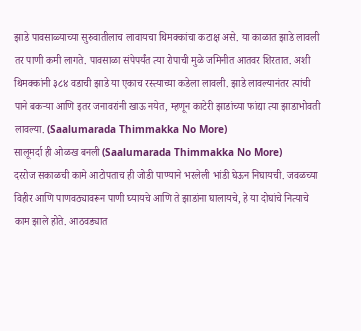झाडे पावसाळ्याच्या सुरुवातीलाच लावायचा थिमक्कांचा कटाक्ष असे. या काळात झाडे लावली तर पाणी कमी लागते. पावसाळा संपेपर्यंत त्या रोपाची मुळे जमिनीत आतवर शिरतात. अशी थिमक्कांनी ३८४ वडाची झाडे या एकाच रस्त्याच्या कडेला लावली. झाडे लावल्यानंतर त्यांची पाने बकऱ्या आणि इतर जनावरांनी खाऊ नयेत, म्हणून काटेरी झाडांच्या फांद्या त्या झाडाभोवती लावल्या. (Saalumarada Thimmakka No More)
सालूमर्दा ही ओळख बनली (Saalumarada Thimmakka No More)
दररोज सकाळची कामे आटोपताच ही जोडी पाण्याने भरलेली भांडी घेऊन निघायची. जवळच्या विहीर आणि पाणवठ्यावरून पाणी घ्यायचे आणि ते झाडांना घालायचे, हे या दोघांचे नित्याचे काम झाले होते. आठवड्यात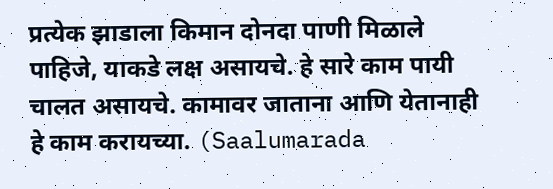प्रत्येक झाडाला किमान दोनदा पाणी मिळाले पाहिजे, याकडे लक्ष असायचे. हे सारे काम पायी चालत असायचे. कामावर जाताना आणि येतानाही हे काम करायच्या. (Saalumarada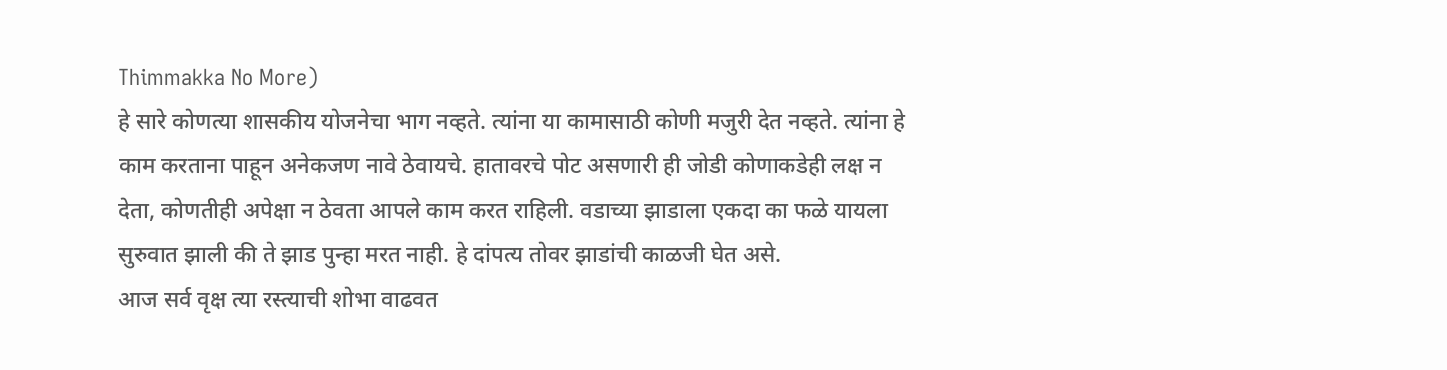Thimmakka No More)
हे सारे कोणत्या शासकीय योजनेचा भाग नव्हते. त्यांना या कामासाठी कोणी मजुरी देत नव्हते. त्यांना हे काम करताना पाहून अनेकजण नावे ठेवायचे. हातावरचे पोट असणारी ही जोडी कोणाकडेही लक्ष न देता, कोणतीही अपेक्षा न ठेवता आपले काम करत राहिली. वडाच्या झाडाला एकदा का फळे यायला सुरुवात झाली की ते झाड पुन्हा मरत नाही. हे दांपत्य तोवर झाडांची काळजी घेत असे.
आज सर्व वृक्ष त्या रस्त्याची शोभा वाढवत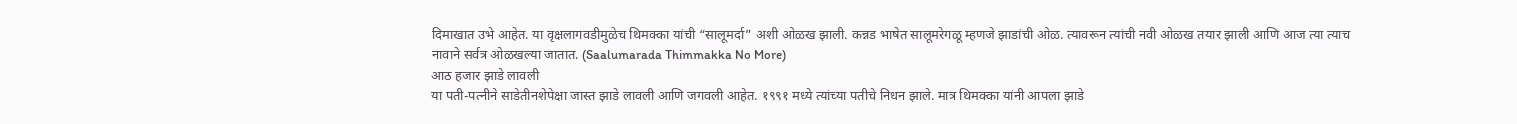दिमाखात उभे आहेत. या वृक्षलागवडीमुळेच थिमक्का यांची “सालूमर्दा” अशी ओळख झाली. कन्नड भाषेत सालूमरेगळू म्हणजे झाडांची ओळ. त्यावरून त्यांची नवी ओळख तयार झाली आणि आज त्या त्याच नावाने सर्वत्र ओळखल्या जातात. (Saalumarada Thimmakka No More)
आठ हजार झाडे लावली
या पती-पत्नीने साडेतीनशेपेक्षा जास्त झाडे लावली आणि जगवली आहेत. १९९१ मध्ये त्यांच्या पतीचे निधन झाले. मात्र थिमक्का यांनी आपला झाडे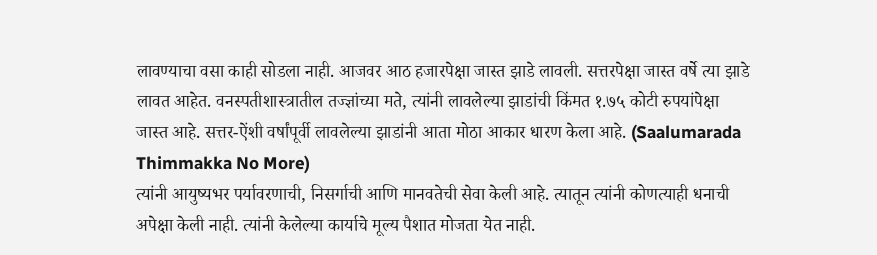लावण्याचा वसा काही सोडला नाही. आजवर आठ हजारपेक्षा जास्त झाडे लावली. सत्तरपेक्षा जास्त वर्षे त्या झाडे लावत आहेत. वनस्पतीशास्त्रातील तज्ज्ञांच्या मते, त्यांनी लावलेल्या झाडांची किंमत १.७५ कोटी रुपयांपेक्षा जास्त आहे. सत्तर-ऐंशी वर्षांपूर्वी लावलेल्या झाडांनी आता मोठा आकार धारण केला आहे. (Saalumarada Thimmakka No More)
त्यांनी आयुष्यभर पर्यावरणाची, निसर्गाची आणि मानवतेची सेवा केली आहे. त्यातून त्यांनी कोणत्याही धनाची अपेक्षा केली नाही. त्यांनी केलेल्या कार्याचे मूल्य पैशात मोजता येत नाही.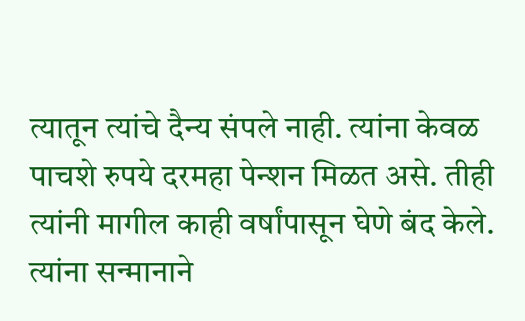त्यातून त्यांचे दैन्य संपले नाही. त्यांना केवळ पाचशे रुपये दरमहा पेन्शन मिळत असे. तीही त्यांनी मागील काही वर्षांपासून घेणे बंद केले. त्यांना सन्मानाने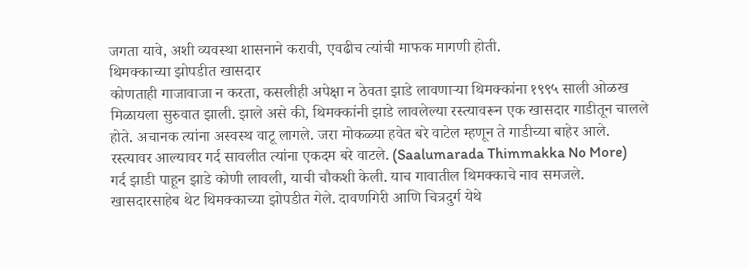जगता यावे, अशी व्यवस्था शासनाने करावी, एवढीच त्यांची माफक मागणी होती.
थिमक्काच्या झोपडीत खासदार
कोणताही गाजावाजा न करता, कसलीही अपेक्षा न ठेवता झाडे लावणाऱ्या थिमक्कांना १९९५ साली ओळख मिळायला सुरुवात झाली. झाले असे की, थिमक्कांनी झाडे लावलेल्या रस्त्यावरून एक खासदार गाडीतून चालले होते. अचानक त्यांना अस्वस्थ वाटू लागले. जरा मोकळ्या हवेत बरे वाटेल म्हणून ते गाडीच्या बाहेर आले. रस्त्यावर आल्यावर गर्द सावलीत त्यांना एकदम बरे वाटले. (Saalumarada Thimmakka No More)
गर्द झाडी पाहून झाडे कोणी लावली, याची चौकशी केली. याच गावातील थिमक्काचे नाव समजले. खासदारसाहेब थेट थिमक्काच्या झोपडीत गेले. दावणगिरी आणि चित्रदुर्ग येथे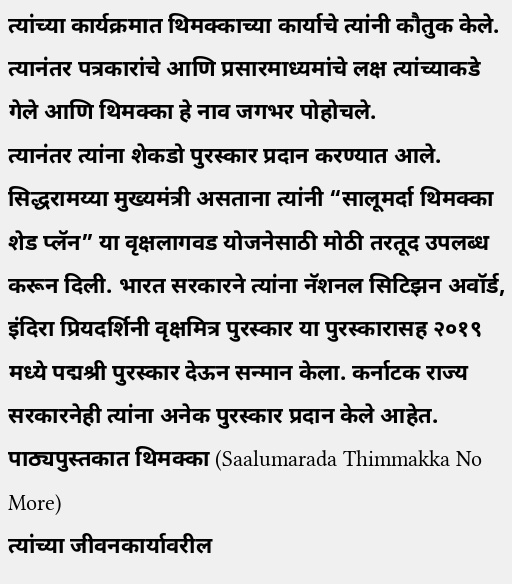त्यांच्या कार्यक्रमात थिमक्काच्या कार्याचे त्यांनी कौतुक केले. त्यानंतर पत्रकारांचे आणि प्रसारमाध्यमांचे लक्ष त्यांच्याकडे गेले आणि थिमक्का हे नाव जगभर पोहोचले.
त्यानंतर त्यांना शेकडो पुरस्कार प्रदान करण्यात आले. सिद्धरामय्या मुख्यमंत्री असताना त्यांनी “सालूमर्दा थिमक्का शेड प्लॅन” या वृक्षलागवड योजनेसाठी मोठी तरतूद उपलब्ध करून दिली. भारत सरकारने त्यांना नॅशनल सिटिझन अवॉर्ड, इंदिरा प्रियदर्शिनी वृक्षमित्र पुरस्कार या पुरस्कारासह २०१९ मध्ये पद्मश्री पुरस्कार देऊन सन्मान केला. कर्नाटक राज्य सरकारनेही त्यांना अनेक पुरस्कार प्रदान केले आहेत.
पाठ्यपुस्तकात थिमक्का (Saalumarada Thimmakka No More)
त्यांच्या जीवनकार्यावरील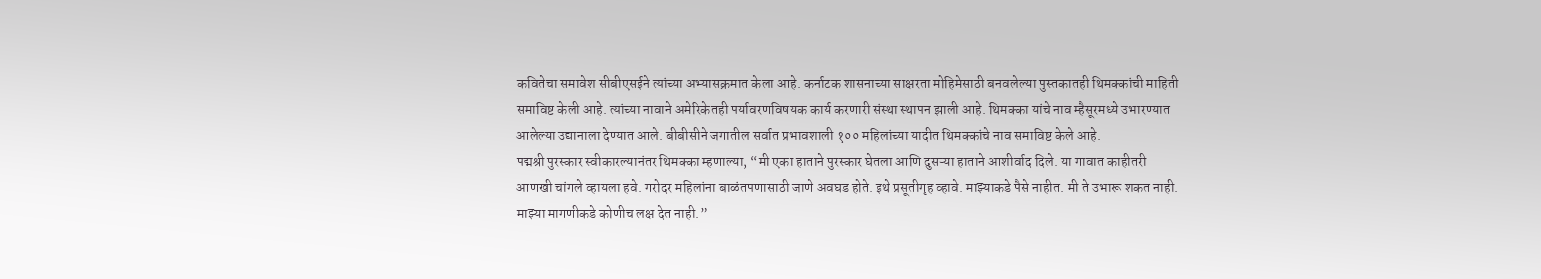कवितेचा समावेश सीबीएसईने त्यांच्या अभ्यासक्रमात केला आहे. कर्नाटक शासनाच्या साक्षरता मोहिमेसाठी बनवलेल्या पुस्तकातही थिमक्कांची माहिती समाविष्ट केली आहे. त्यांच्या नावाने अमेरिकेतही पर्यावरणविषयक कार्य करणारी संस्था स्थापन झाली आहे. थिमक्का यांचे नाव म्हैसूरमध्ये उभारण्यात आलेल्या उद्यानाला देण्यात आले. बीबीसीने जगातील सर्वात प्रभावशाली १०० महिलांच्या यादीत थिमक्कांचे नाव समाविष्ट केले आहे.
पद्मश्री पुरस्कार स्वीकारल्यानंतर थिमक्का म्हणाल्या, “मी एका हाताने पुरस्कार घेतला आणि दुसऱ्या हाताने आशीर्वाद दिले. या गावात काहीतरी आणखी चांगले व्हायला हवे. गरोदर महिलांना बाळंतपणासाठी जाणे अवघड होते. इथे प्रसूतीगृह व्हावे. माझ्याकडे पैसे नाहीत. मी ते उभारू शकत नाही. माझ्या मागणीकडे कोणीच लक्ष देत नाही.”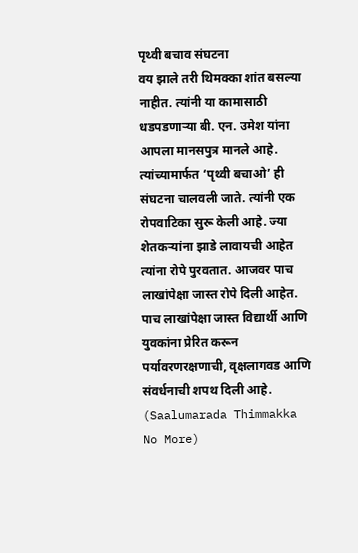पृथ्वी बचाव संघटना
वय झाले तरी थिमक्का शांत बसल्या नाहीत. त्यांनी या कामासाठी धडपडणाऱ्या बी. एन. उमेश यांना आपला मानसपुत्र मानले आहे. त्यांच्यामार्फत ‘पृथ्वी बचाओ’ ही संघटना चालवली जाते. त्यांनी एक रोपवाटिका सुरू केली आहे. ज्या शेतकऱ्यांना झाडे लावायची आहेत त्यांना रोपे पुरवतात. आजवर पाच लाखांपेक्षा जास्त रोपे दिली आहेत. पाच लाखांपेक्षा जास्त विद्यार्थी आणि युवकांना प्रेरित करून पर्यावरणरक्षणाची, वृक्षलागवड आणि संवर्धनाची शपथ दिली आहे. (Saalumarada Thimmakka No More)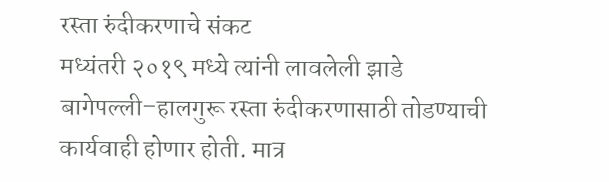रस्ता रुंदीकरणाचे संकट
मध्यंतरी २०१९ मध्ये त्यांनी लावलेली झाडे बागेपल्ली–हालगुरू रस्ता रुंदीकरणासाठी तोडण्याची कार्यवाही होणार होती. मात्र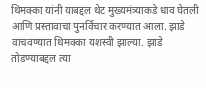थिमक्का यांनी याबद्दल थेट मुख्यमंत्र्याकडे धाव घेतली आणि प्रस्तावाचा पुनर्विचार करण्यात आला. झाडे वाचवण्यात थिमक्का यशस्वी झाल्या. झाडे तोडण्याबद्दल त्या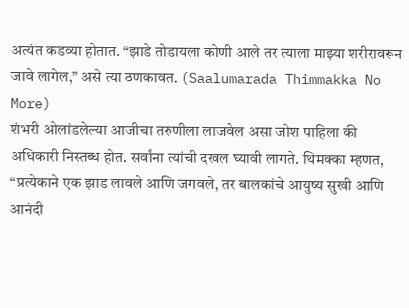अत्यंत कडव्या होतात. “झाडे तोडायला कोणी आले तर त्याला माझ्या शरीरावरून जावे लागेल,” असे त्या ठणकावत. (Saalumarada Thimmakka No More)
शंभरी ओलांडलेल्या आजीचा तरुणीला लाजवेल असा जोश पाहिला की अधिकारी निस्तब्ध होत. सर्वांना त्यांची दखल घ्यावी लागते. थिमक्का म्हणत, “प्रत्येकाने एक झाड लावले आणि जगवले, तर बालकांचे आयुष्य सुखी आणि आनंदी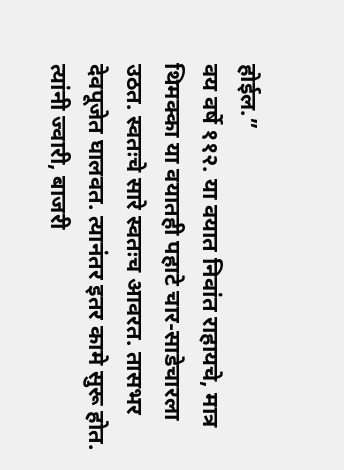होईल.”
वय वर्षे ११२. या वयात निवांत राहायचे, मात्र थिमक्का या वयातही पहाटे चार-साडेचारला उठत. स्वतःचे सारे स्वतःच आवरत. तासभर देवपूजेत घालवत. त्यानंतर इतर कामे सुरू होत. त्यांनी ज्वारी, बाजरी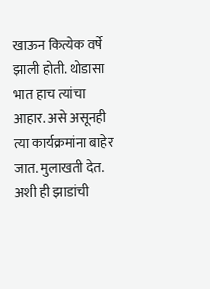खाऊन कित्येक वर्षे झाली होती. थोडासा भात हाच त्यांचा आहार. असे असूनही त्या कार्यक्रमांना बाहेर जात. मुलाखती देत. अशी ही झाडांची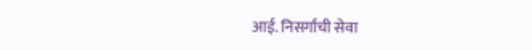आई. निसर्गाची सेवा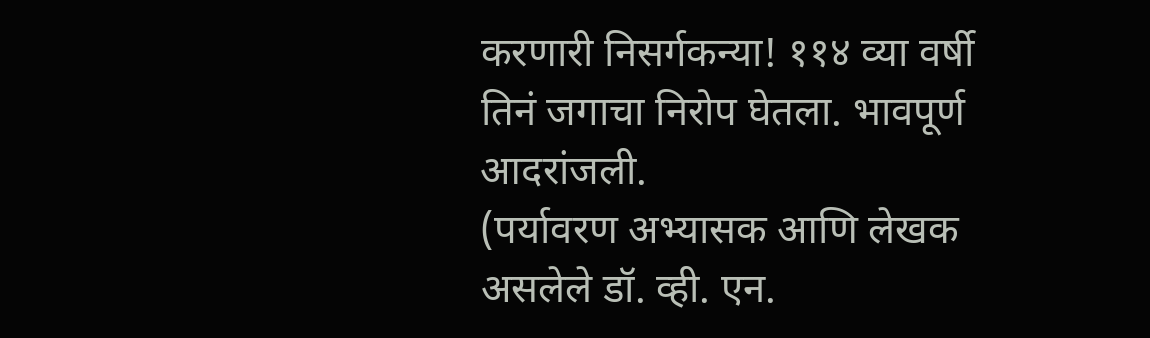करणारी निसर्गकन्या! ११४ व्या वर्षी तिनं जगाचा निरोप घेतला. भावपूर्ण आदरांजली.
(पर्यावरण अभ्यासक आणि लेखक असलेले डॉ. व्ही. एन.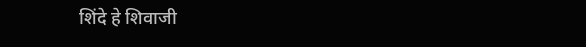शिंदे हे शिवाजी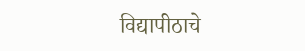विद्यापीठाचे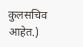कुलसचिव आहेत.)